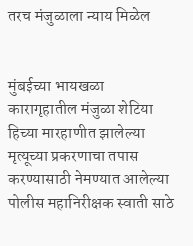तरच मंजुळाला न्याय मिळेल


मुंबईच्या भायखळा कारागृहातील मंजुळा शेटिया हिच्या मारहाणीत झालेल्या मृत्यूच्या प्रकरणाचा तपास करण्यासाठी नेमण्यात आलेल्या पोलीस महानिरीक्षक स्वाती साठे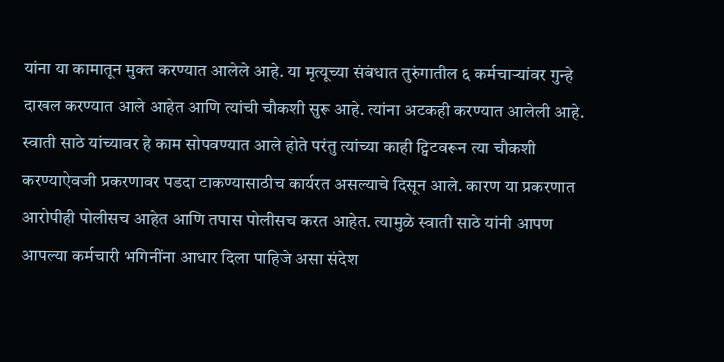यांना या कामातून मुक्त करण्यात आलेले आहे. या मृत्यूच्या संबंधात तुरुंगातील ६ कर्मचार्‍यांवर गुन्हे दाखल करण्यात आले आहेत आणि त्यांची चौकशी सुरू आहे. त्यांना अटकही करण्यात आलेली आहे. स्वाती साठे यांच्यावर हे काम सोपवण्यात आले होते परंतु त्यांच्या काही ट्विटवरून त्या चौकशी करण्याऐवजी प्रकरणावर पडदा टाकण्यासाठीच कार्यरत असल्याचे दिसून आले. कारण या प्रकरणात आरोपीही पोलीसच आहेत आणि तपास पोलीसच करत आहेत. त्यामुळे स्वाती साठे यांनी आपण आपल्या कर्मचारी भगिनींना आधार दिला पाहिजे असा संदेश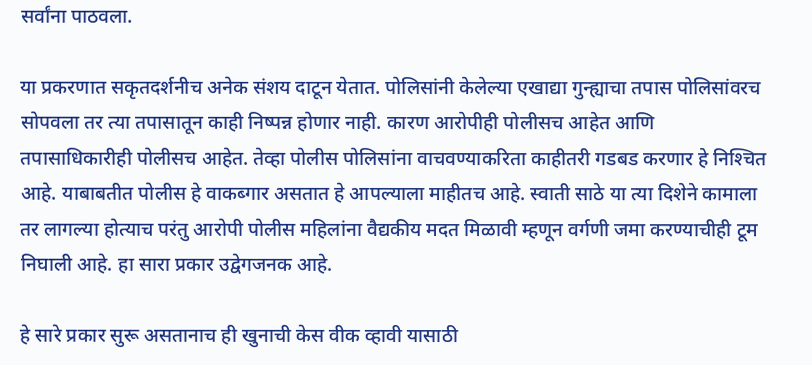सर्वांना पाठवला.

या प्रकरणात सकृतदर्शनीच अनेक संशय दाटून येतात. पोलिसांनी केलेल्या एखाद्या गुन्ह्याचा तपास पोलिसांवरच सोपवला तर त्या तपासातून काही निष्पन्न होणार नाही. कारण आरोपीही पोलीसच आहेत आणि तपासाधिकारीही पोलीसच आहेत. तेव्हा पोलीस पोलिसांना वाचवण्याकरिता काहीतरी गडबड करणार हे निश्‍चित आहे. याबाबतीत पोलीस हे वाकब्गार असतात हे आपल्याला माहीतच आहे. स्वाती साठे या त्या दिशेने कामाला तर लागल्या होत्याच परंतु आरोपी पोलीस महिलांना वैद्यकीय मदत मिळावी म्हणून वर्गणी जमा करण्याचीही टूम निघाली आहे. हा सारा प्रकार उद्वेगजनक आहे.

हे सारे प्रकार सुरू असतानाच ही खुनाची केस वीक व्हावी यासाठी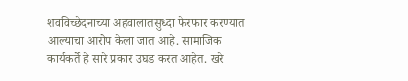शवविच्छेदनाच्या अहवालातसुध्दा फेरफार करण्यात आल्याचा आरोप केला जात आहे. सामाजिक कार्यकर्ते हे सारे प्रकार उघड करत आहेत. खरे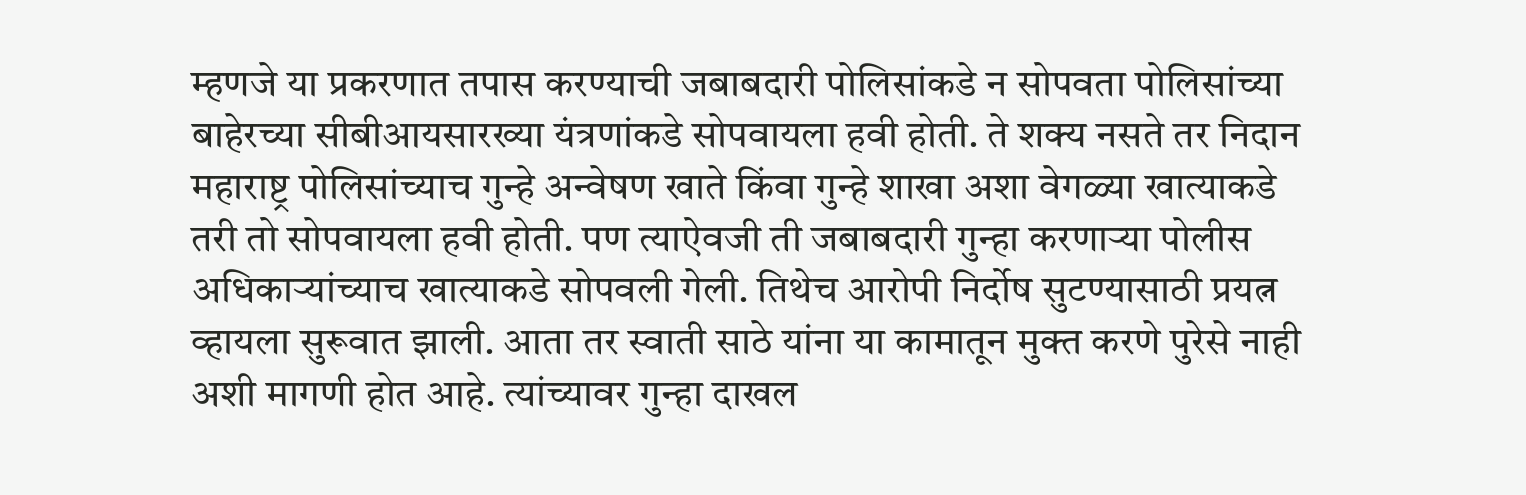म्हणजे या प्रकरणात तपास करण्याची जबाबदारी पोलिसांकडे न सोपवता पोलिसांच्या बाहेरच्या सीबीआयसारख्या यंत्रणांकडे सोपवायला हवी होती. ते शक्य नसते तर निदान महाराष्ट्र पोलिसांच्याच गुन्हे अन्वेषण खाते किंवा गुन्हे शाखा अशा वेगळ्या खात्याकडे तरी तो सोपवायला हवी होती. पण त्याऐवजी ती जबाबदारी गुन्हा करणार्‍या पोलीस अधिकार्‍यांच्याच खात्याकडे सोपवली गेली. तिथेच आरोपी निर्दोष सुटण्यासाठी प्रयत्न व्हायला सुरूवात झाली. आता तर स्वाती साठे यांना या कामातून मुक्त करणे पुरेसे नाही अशी मागणी होत आहे. त्यांच्यावर गुन्हा दाखल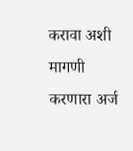करावा अशी मागणी करणारा अर्ज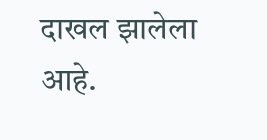दाखल झालेला आहे.